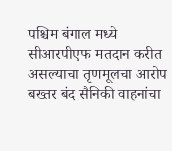पश्चिम बंगाल मध्ये सीआरपीएफ मतदान करीत असल्याचा तृणमूलचा आरोप
बख्तर बंद सैनिकी वाहनांचा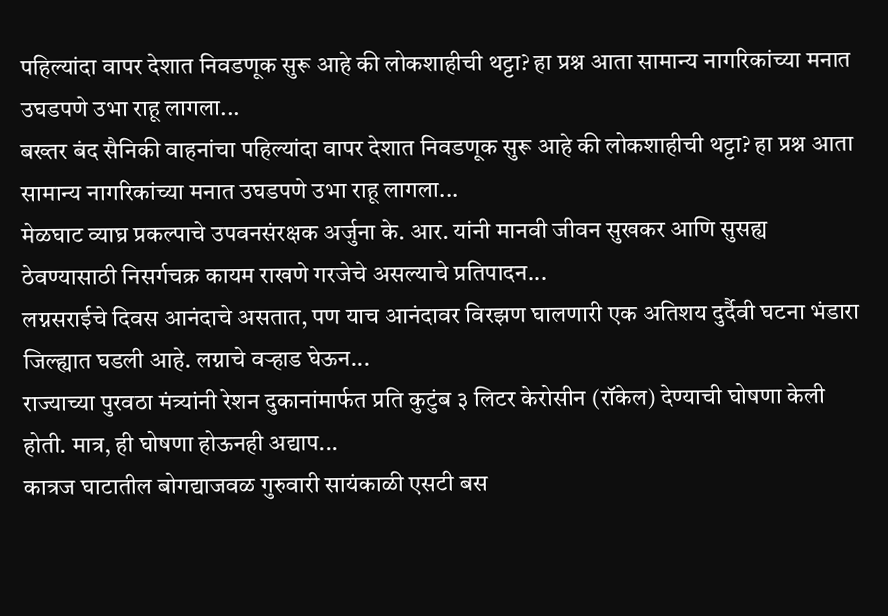पहिल्यांदा वापर देशात निवडणूक सुरू आहे की लोकशाहीची थट्टा? हा प्रश्न आता सामान्य नागरिकांच्या मनात उघडपणे उभा राहू लागला...
बख्तर बंद सैनिकी वाहनांचा पहिल्यांदा वापर देशात निवडणूक सुरू आहे की लोकशाहीची थट्टा? हा प्रश्न आता सामान्य नागरिकांच्या मनात उघडपणे उभा राहू लागला...
मेळघाट व्याघ्र प्रकल्पाचे उपवनसंरक्षक अर्जुना के. आर. यांनी मानवी जीवन सुखकर आणि सुसह्य ठेवण्यासाठी निसर्गचक्र कायम राखणे गरजेचे असल्याचे प्रतिपादन...
लग्नसराईचे दिवस आनंदाचे असतात, पण याच आनंदावर विरझण घालणारी एक अतिशय दुर्दैवी घटना भंडारा जिल्ह्यात घडली आहे. लग्नाचे वऱ्हाड घेऊन...
राज्याच्या पुरवठा मंत्र्यांनी रेशन दुकानांमार्फत प्रति कुटुंब ३ लिटर केरोसीन (रॉकेल) देण्याची घोषणा केली होती. मात्र, ही घोषणा होऊनही अद्याप...
कात्रज घाटातील बोगद्याजवळ गुरुवारी सायंकाळी एसटी बस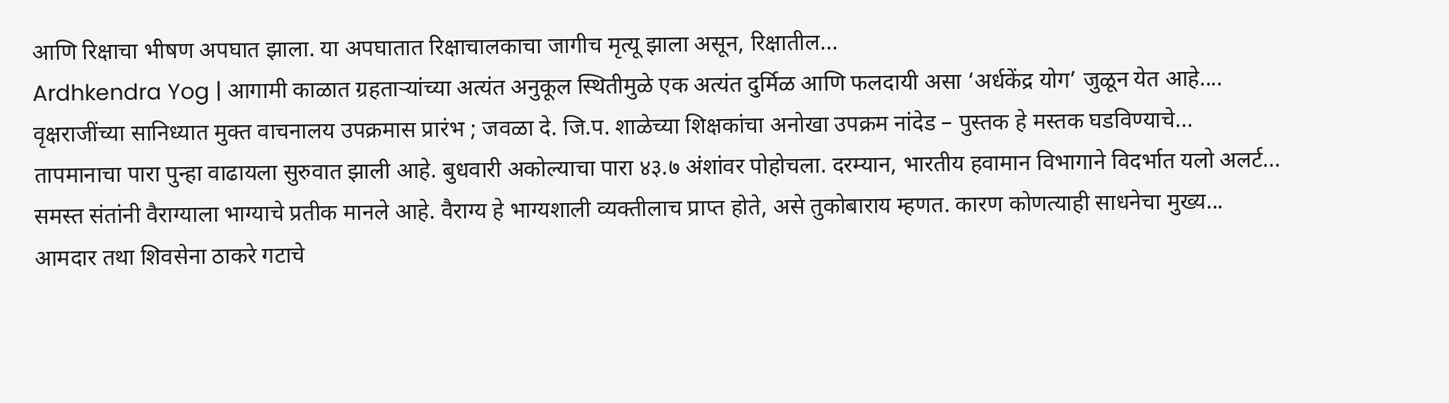आणि रिक्षाचा भीषण अपघात झाला. या अपघातात रिक्षाचालकाचा जागीच मृत्यू झाला असून, रिक्षातील...
Ardhkendra Yog | आगामी काळात ग्रहताऱ्यांच्या अत्यंत अनुकूल स्थितीमुळे एक अत्यंत दुर्मिळ आणि फलदायी असा ‘अर्धकेंद्र योग’ जुळून येत आहे....
वृक्षराजींच्या सानिध्यात मुक्त वाचनालय उपक्रमास प्रारंभ ; जवळा दे. जि.प. शाळेच्या शिक्षकांचा अनोखा उपक्रम नांदेड – पुस्तक हे मस्तक घडविण्याचे...
तापमानाचा पारा पुन्हा वाढायला सुरुवात झाली आहे. बुधवारी अकोल्याचा पारा ४३.७ अंशांवर पोहोचला. दरम्यान, भारतीय हवामान विभागाने विदर्भात यलो अलर्ट...
समस्त संतांनी वैराग्याला भाग्याचे प्रतीक मानले आहे. वैराग्य हे भाग्यशाली व्यक्तीलाच प्राप्त होते, असे तुकोबाराय म्हणत. कारण कोणत्याही साधनेचा मुख्य...
आमदार तथा शिवसेना ठाकरे गटाचे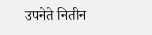उपनेते नितीन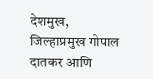देशमुख, जिल्हाप्रमुख गोपाल दातकर आणि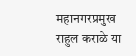महानगरप्रमुख राहुल कराळे या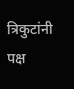त्रिकुटांनी पक्ष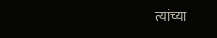त्यांच्या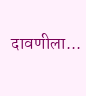दावणीला...